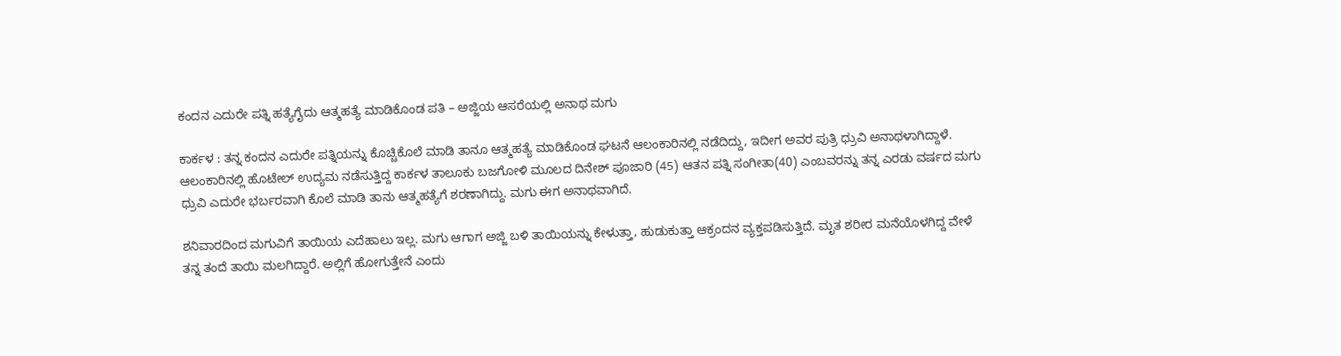ಕಂದನ ಎದುರೇ ಪತ್ನಿ ಹತ್ಯೆಗೈದು ಆತ್ಮಹತ್ಯೆ ಮಾಡಿಕೊಂಡ ಪತಿ – ಅಜ್ಜಿಯ ಆಸರೆಯಲ್ಲಿ ಅನಾಥ ಮಗು

ಕಾರ್ಕಳ : ತನ್ನ ಕಂದನ ಎದುರೇ ಪತ್ನಿಯನ್ನು ಕೊಚ್ಚಿಕೊಲೆ ಮಾಡಿ ತಾನೂ ಆತ್ಮಹತ್ಯೆ ಮಾಡಿಕೊಂಡ ಘಟನೆ ಆಲಂಕಾರಿನಲ್ಲಿ ನಡೆದಿದ್ದು, ಇದೀಗ ಅವರ ಪುತ್ರಿ ಧ್ರುವಿ ಅನಾಥಳಾಗಿದ್ದಾಳೆ. ಆಲಂಕಾರಿನಲ್ಲಿ ಹೊಟೇಲ್ ಉದ್ಯಮ ನಡೆಸುತ್ತಿದ್ದ ಕಾರ್ಕಳ ತಾಲೂಕು ಬಜಗೋಳಿ ಮೂಲದ ದಿನೇಶ್ ಪೂಜಾರಿ (45) ಆತನ ಪತ್ನಿ ಸಂಗೀತಾ(40) ಎಂಬವರನ್ನು ತನ್ನ ಎರಡು ವರ್ಷದ ಮಗು ಧ್ರುವಿ ಎದುರೇ ಭರ್ಬರವಾಗಿ ಕೊಲೆ ಮಾಡಿ ತಾನು ಆತ್ಮಹತ್ಯೆಗೆ ಶರಣಾಗಿದ್ದು. ಮಗು ಈಗ ಅನಾಥವಾಗಿದೆ.

ಶನಿವಾರದಿಂದ ಮಗುವಿಗೆ ತಾಯಿಯ ಎದೆಹಾಲು ಇಲ್ಲ. ಮಗು ಆಗಾಗ ಅಜ್ಜಿ ಬಳಿ ತಾಯಿಯನ್ನು ಕೇಳುತ್ತಾ, ಹುಡುಕುತ್ತಾ ಆಕ್ರಂದನ ವ್ಯಕ್ತಪಡಿಸುತ್ತಿದೆ. ಮೃತ ಶರೀರ ಮನೆಯೊಳಗಿದ್ದ ವೇಳೆ ತನ್ನ ತಂದೆ ತಾಯಿ ಮಲಗಿದ್ದಾರೆ. ಅಲ್ಲಿಗೆ ಹೋಗುತ್ತೇನೆ ಎಂದು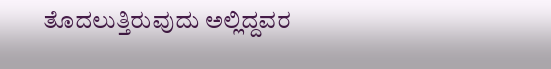ತೊದಲುತ್ತಿರುವುದು ಅಲ್ಲಿದ್ದವರ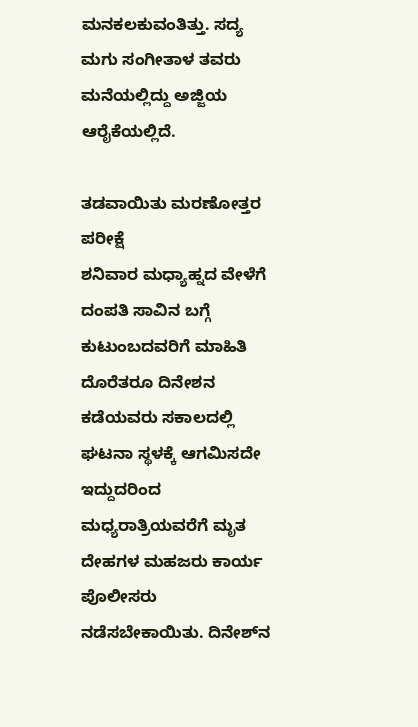ಮನಕಲಕುವಂತಿತ್ತು. ಸದ್ಯ ಮಗು ಸಂಗೀತಾಳ ತವರು ಮನೆಯಲ್ಲಿದ್ದು ಅಜ್ಜಿಯ ಆರೈಕೆಯಲ್ಲಿದೆ.

ತಡವಾಯಿತು ಮರಣೋತ್ತರ ಪರೀಕ್ಷೆ
ಶನಿವಾರ ಮಧ್ಯಾಹ್ನದ ವೇಳೆಗೆ ದಂಪತಿ ಸಾವಿನ ಬಗ್ಗೆ ಕುಟುಂಬದವರಿಗೆ ಮಾಹಿತಿ ದೊರೆತರೂ ದಿನೇಶನ ಕಡೆಯವರು ಸಕಾಲದಲ್ಲಿ ಘಟನಾ ಸ್ಥಳಕ್ಕೆ ಆಗಮಿಸದೇ ಇದ್ದುದರಿಂದ ಮಧ್ಯರಾತ್ರಿಯವರೆಗೆ ಮೃತ ದೇಹಗಳ ಮಹಜರು ಕಾರ್ಯ ಪೊಲೀಸರು ನಡೆಸಬೇಕಾಯಿತು. ದಿನೇಶ್‌ನ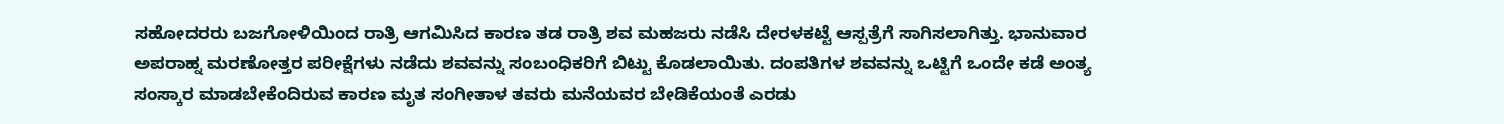ಸಹೋದರರು ಬಜಗೋಳಿಯಿಂದ ರಾತ್ರಿ ಆಗಮಿಸಿದ ಕಾರಣ ತಡ ರಾತ್ರಿ ಶವ ಮಹಜರು ನಡೆಸಿ ದೇರಳಕಟ್ಟೆ ಆಸ್ಪತ್ರೆಗೆ ಸಾಗಿಸಲಾಗಿತ್ತು. ಭಾನುವಾರ ಅಪರಾಹ್ನ ಮರಣೋತ್ತರ ಪರೀಕ್ಷೆಗಳು ನಡೆದು ಶವವನ್ನು ಸಂಬಂಧಿಕರಿಗೆ ಬಿಟ್ಟು ಕೊಡಲಾಯಿತು. ದಂಪತಿಗಳ ಶವವನ್ನು ಒಟ್ಟಿಗೆ ಒಂದೇ ಕಡೆ ಅಂತ್ಯ ಸಂಸ್ಕಾರ ಮಾಡಬೇಕೆಂದಿರುವ ಕಾರಣ ಮೃತ ಸಂಗೀತಾಳ ತವರು ಮನೆಯವರ ಬೇಡಿಕೆಯಂತೆ ಎರಡು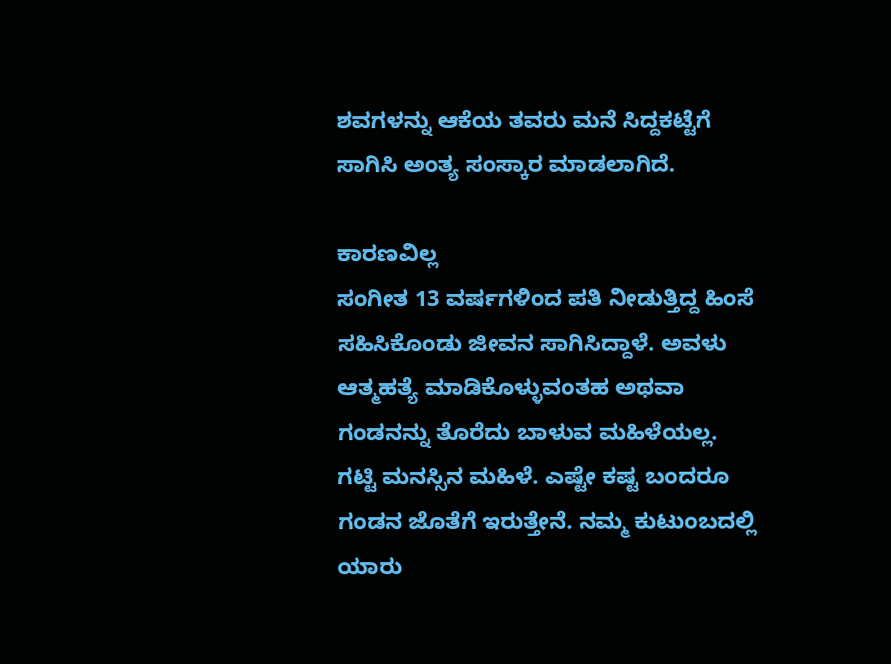ಶವಗಳನ್ನು ಆಕೆಯ ತವರು ಮನೆ ಸಿದ್ದಕಟ್ಟೆಗೆ ಸಾಗಿಸಿ ಅಂತ್ಯ ಸಂಸ್ಕಾರ ಮಾಡಲಾಗಿದೆ.

ಕಾರಣವಿಲ್ಲ
ಸಂಗೀತ 13 ವರ್ಷಗಳಿಂದ ಪತಿ ನೀಡುತ್ತಿದ್ದ ಹಿಂಸೆ ಸಹಿಸಿಕೊಂಡು ಜೀವನ ಸಾಗಿಸಿದ್ದಾಳೆ. ಅವಳು ಆತ್ಮಹತ್ಯೆ ಮಾಡಿಕೊಳ್ಳುವಂತಹ ಅಥವಾ ಗಂಡನನ್ನು ತೊರೆದು ಬಾಳುವ ಮಹಿಳೆಯಲ್ಲ. ಗಟ್ಟಿ ಮನಸ್ಸಿನ ಮಹಿಳೆ. ಎಷ್ಟೇ ಕಷ್ಟ ಬಂದರೂ ಗಂಡನ ಜೊತೆಗೆ ಇರುತ್ತೇನೆ. ನಮ್ಮ ಕುಟುಂಬದಲ್ಲಿ ಯಾರು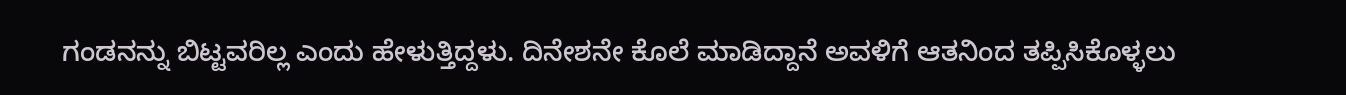ಗಂಡನನ್ನು ಬಿಟ್ಟವರಿಲ್ಲ ಎಂದು ಹೇಳುತ್ತಿದ್ದಳು. ದಿನೇಶನೇ ಕೊಲೆ ಮಾಡಿದ್ದಾನೆ ಅವಳಿಗೆ ಆತನಿಂದ ತಪ್ಪಿಸಿಕೊಳ್ಳಲು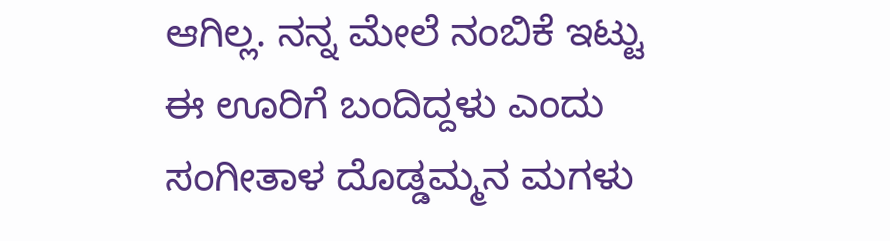ಆಗಿಲ್ಲ. ನನ್ನ ಮೇಲೆ ನಂಬಿಕೆ ಇಟ್ಟು ಈ ಊರಿಗೆ ಬಂದಿದ್ದಳು ಎಂದು ಸಂಗೀತಾಳ ದೊಡ್ಡಮ್ಮನ ಮಗಳು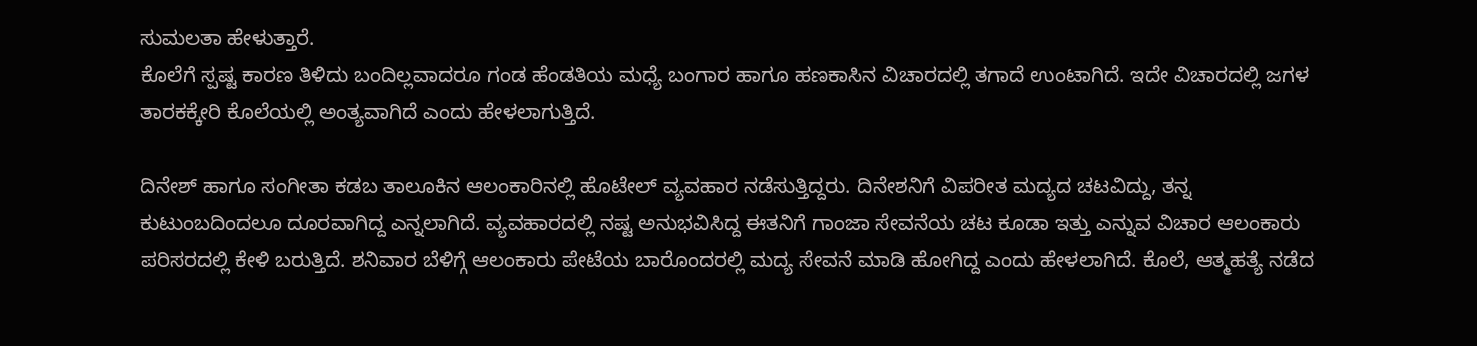ಸುಮಲತಾ ಹೇಳುತ್ತಾರೆ.
ಕೊಲೆಗೆ ಸ್ಪಷ್ಟ ಕಾರಣ ತಿಳಿದು ಬಂದಿಲ್ಲವಾದರೂ ಗಂಡ ಹೆಂಡತಿಯ ಮಧ್ಯೆ ಬಂಗಾರ ಹಾಗೂ ಹಣಕಾಸಿನ ವಿಚಾರದಲ್ಲಿ ತಗಾದೆ ಉಂಟಾಗಿದೆ. ಇದೇ ವಿಚಾರದಲ್ಲಿ ಜಗಳ ತಾರಕಕ್ಕೇರಿ ಕೊಲೆಯಲ್ಲಿ ಅಂತ್ಯವಾಗಿದೆ ಎಂದು ಹೇಳಲಾಗುತ್ತಿದೆ.

ದಿನೇಶ್‌ ಹಾಗೂ ಸಂಗೀತಾ ಕಡಬ ತಾಲೂಕಿನ ಆಲಂಕಾರಿನಲ್ಲಿ ಹೊಟೇಲ್‌ ವ್ಯವಹಾರ ನಡೆಸುತ್ತಿದ್ದರು. ದಿನೇಶನಿಗೆ ವಿಪರೀತ ಮದ್ಯದ ಚಟವಿದ್ದು, ತನ್ನ ಕುಟುಂಬದಿಂದಲೂ ದೂರವಾಗಿದ್ದ ಎನ್ನಲಾಗಿದೆ. ವ್ಯವಹಾರದಲ್ಲಿ ನಷ್ಟ ಅನುಭವಿಸಿದ್ದ ಈತನಿಗೆ ಗಾಂಜಾ ಸೇವನೆಯ ಚಟ ಕೂಡಾ ಇತ್ತು ಎನ್ನುವ ವಿಚಾರ ಆಲಂಕಾರು ಪರಿಸರದಲ್ಲಿ ಕೇಳಿ ಬರುತ್ತಿದೆ. ಶನಿವಾರ ಬೆಳಿಗ್ಗೆ ಆಲಂಕಾರು ಪೇಟೆಯ ಬಾರೊಂದರಲ್ಲಿ ಮದ್ಯ ಸೇವನೆ ಮಾಡಿ ಹೋಗಿದ್ದ ಎಂದು ಹೇಳಲಾಗಿದೆ. ಕೊಲೆ, ಆತ್ಮಹತ್ಯೆ ನಡೆದ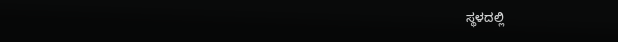ಸ್ಥಳದಲ್ಲಿ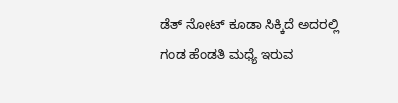ಡೆತ್ ನೋಟ್ ಕೂಡಾ ಸಿಕ್ಕಿದೆ ಅದರಲ್ಲಿ ಗಂಡ ಹೆಂಡತಿ ಮಧ್ಯೆ ಇರುವ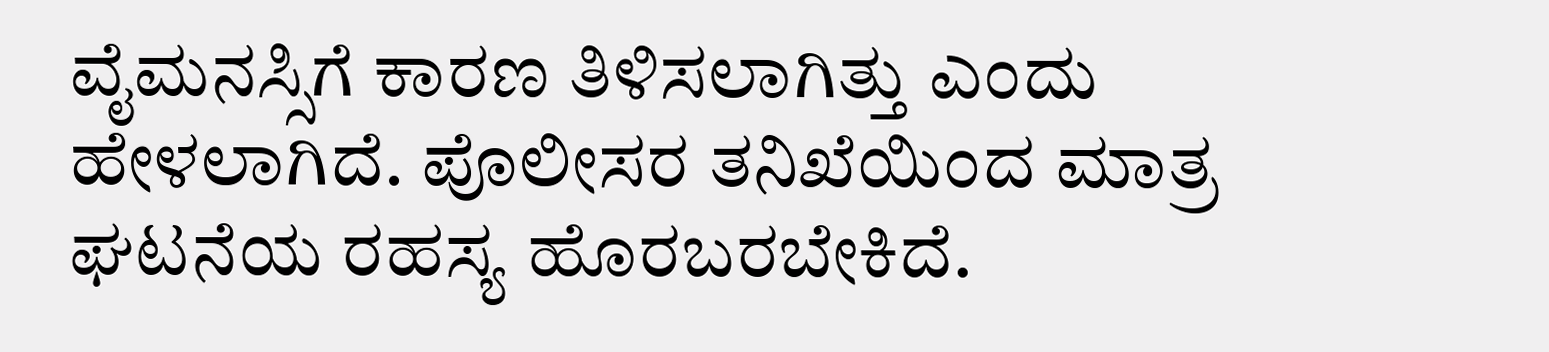ವೈಮನಸ್ಸಿಗೆ ಕಾರಣ ತಿಳಿಸಲಾಗಿತ್ತು ಎಂದು ಹೇಳಲಾಗಿದೆ. ಪೊಲೀಸರ ತನಿಖೆಯಿಂದ ಮಾತ್ರ ಘಟನೆಯ ರಹಸ್ಯ ಹೊರಬರಬೇಕಿದೆ.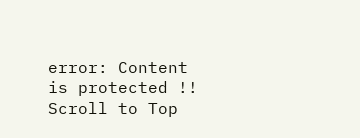error: Content is protected !!
Scroll to Top